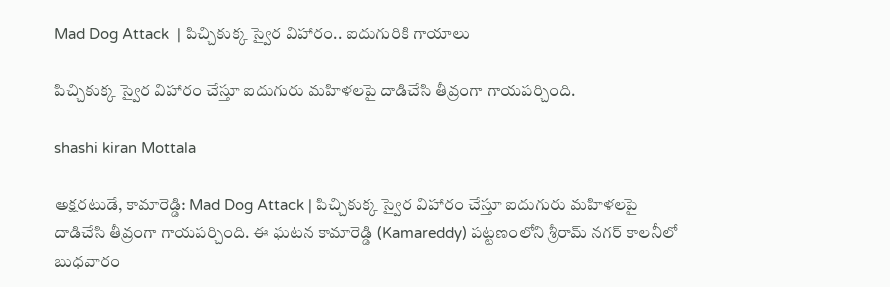Mad Dog Attack  | పిచ్చికుక్క స్వైర విహారం.. ఐదుగురికి గాయాలు

పిచ్చికుక్క స్వైర విహారం చేస్తూ ఐదుగురు మహిళలపై దాడిచేసి తీవ్రంగా గాయపర్చింది.

shashi kiran Mottala

అక్షరటుడే, కామారెడ్డి: Mad Dog Attack | పిచ్చికుక్క స్వైర విహారం చేస్తూ ఐదుగురు మహిళలపై దాడిచేసి తీవ్రంగా గాయపర్చింది. ఈ ఘటన కామారెడ్డి (Kamareddy) పట్టణంలోని శ్రీరామ్ నగర్ కాలనీలో బుధవారం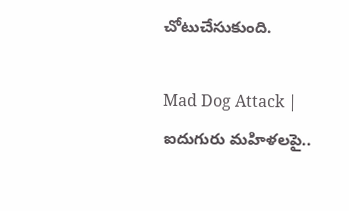చోటుచేసుకుంది.

Mad Dog Attack | ఐదుగురు మహిళలపై..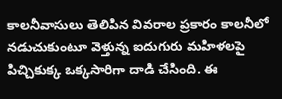కాలనీవాసులు తెలిపిన వివరాల ప్రకారం కాలనీలో నడుచుకుంటూ వెళ్తున్న ఐదుగురు మహిళలపై పిచ్చికుక్క ఒక్కసారిగా దాడి చేసింది. ఈ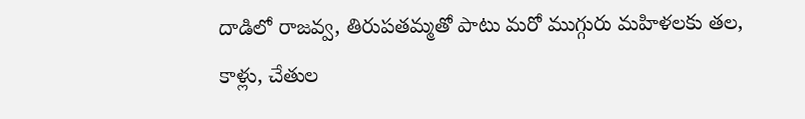దాడిలో రాజవ్వ, తిరుపతమ్మతో పాటు మరో ముగ్గురు మహిళలకు తల, కాళ్లు, చేతుల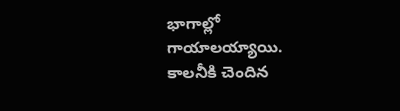భాగాల్లో గాయాలయ్యాయి. కాలనీకి చెందిన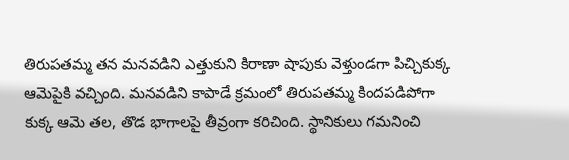తిరుపతమ్మ తన మనవడిని ఎత్తుకుని కిరాణా షాపుకు వెళ్తుండగా పిచ్చికుక్క ఆమెపైకి వచ్చింది. మనవడిని కాపాడే క్రమంలో తిరుపతమ్మ కిందపడిపోగా కుక్క ఆమె తల, తొడ భాగాలపై తీవ్రంగా కరిచింది. స్థానికులు గమనించి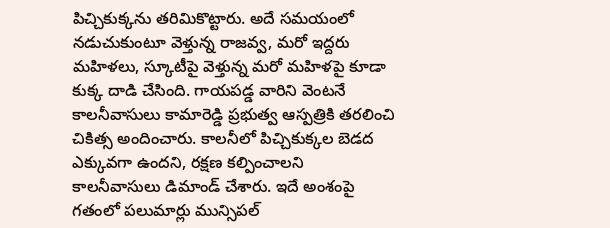పిచ్చికుక్కను తరిమికొట్టారు. అదే సమయంలో నడుచుకుంటూ వెళ్తున్న రాజవ్వ, మరో ఇద్దరు మహిళలు, స్కూటీపై వెళ్తున్న మరో మహిళపై కూడా కుక్క దాడి చేసింది. గాయపడ్డ వారిని వెంటనే కాలనీవాసులు కామారెడ్డి ప్రభుత్వ ఆస్పత్రికి తరలించి చికిత్స అందించారు. కాలనీలో పిచ్చికుక్కల బెడద ఎక్కువగా ఉందని, రక్షణ కల్పించాలని కాలనీవాసులు డిమాండ్ చేశారు. ఇదే అంశంపై గతంలో పలుమార్లు మున్సిపల్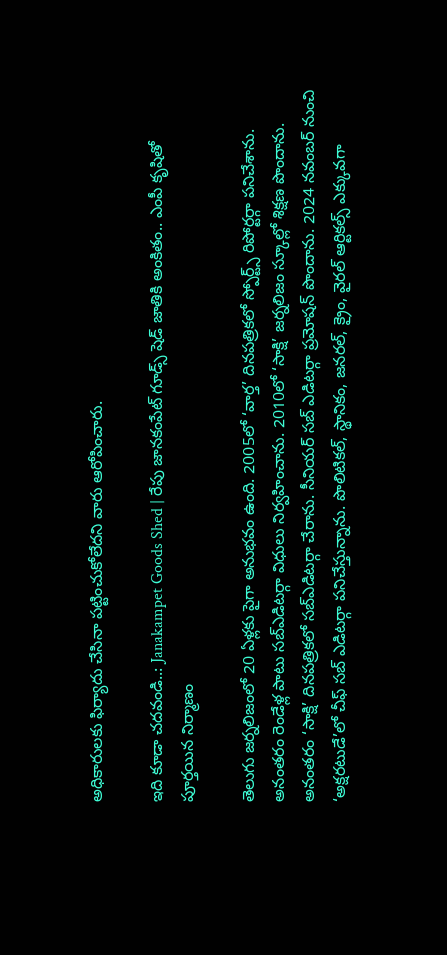అధికారులకు ఫిర్యాదు చేసినా పట్టించుకోలేదని వారు ఆరోపించారు.

ఇది కూడా చదవండి..: Janakampet Goods Shed | రేపు జానకంపేట్ గూడ్స్ షెడ్ జాతికి అంకితం.. ఎంపీ కృషితో పూర్తయిన నిర్మాణం

తెలుగు జర్నలిజంలో 20 ఏళ్లకు పైగా అనుభవం ఉంది. 2005లో ‘వార్త’ దినపత్రికలో స్పోర్ట్స్ రిపోర్టర్గా పనిచేశాను. అనంతరం రెండేళ్ల పాటు సబ్ఎడిటర్గా విధులు నిర్వహించాను. 2010లో ‘సాక్షి’ జర్నలిజం స్కూల్లో శిక్షణ పొందాను. అనంతరం ‘సాక్షి’ దినపత్రికలో సబ్ఎడిటర్గా చేరాను. సీనియర్ సబ్ ఎడిటర్గా ప్రమోషన్ పొందాను. 2024 నవంబర్ నుంచి ‘అక్షరటుడే’లో చీఫ్ సబ్ ఎడిటర్గా పనిచేస్తున్నాను. పొలిటికల్, స్థానికం, జనరల్, క్రైం, వైరల్ ఆర్టికల్స్ ఎక్కువగా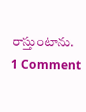రాస్తుంటాను.
1 Comment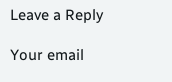Leave a Reply

Your email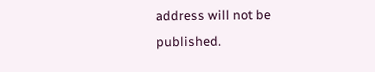address will not be published.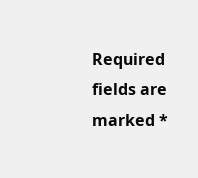Required fields are marked *